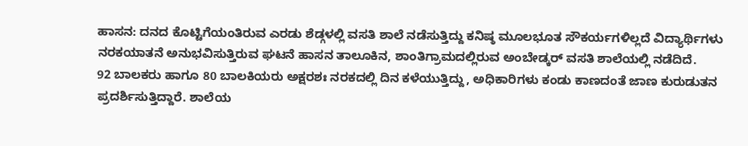ಹಾಸನ: ದನದ ಕೊಟ್ಟಿಗೆಯಂತಿರುವ ಎರಡು ಶೆಡ್ಗಳಲ್ಲಿ ವಸತಿ ಶಾಲೆ ನಡೆಸುತ್ತಿದ್ದು ಕನಿಷ್ಠ ಮೂಲಭೂತ ಸೌಕರ್ಯಗಳಿಲ್ಲದೆ ವಿದ್ಯಾರ್ಥಿಗಳು ನರಕಯಾತನೆ ಅನುಭವಿಸುತ್ತಿರುವ ಘಟನೆ ಹಾಸನ ತಾಲೂಕಿನ, ಶಾಂತಿಗ್ರಾಮದಲ್ಲಿರುವ ಅಂಬೇಡ್ಕರ್ ವಸತಿ ಶಾಲೆಯಲ್ಲಿ ನಡೆದಿದೆ.
92 ಬಾಲಕರು ಹಾಗೂ 80 ಬಾಲಕಿಯರು ಅಕ್ಷರಶಃ ನರಕದಲ್ಲಿ ದಿನ ಕಳೆಯುತ್ತಿದ್ದು, ಅಧಿಕಾರಿಗಳು ಕಂಡು ಕಾಣದಂತೆ ಜಾಣ ಕುರುಡುತನ ಪ್ರದರ್ಶಿಸುತ್ತಿದ್ದಾರೆ. ಶಾಲೆಯ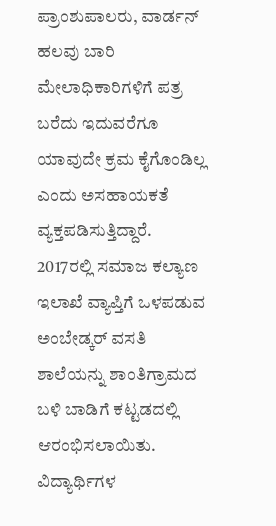ಪ್ರಾಂಶುಪಾಲರು, ವಾರ್ಡನ್ ಹಲವು ಬಾರಿ ಮೇಲಾಧಿಕಾರಿಗಳಿಗೆ ಪತ್ರ ಬರೆದು ಇದುವರೆಗೂ ಯಾವುದೇ ಕ್ರಮ ಕೈಗೊಂಡಿಲ್ಲ ಎಂದು ಅಸಹಾಯಕತೆ ವ್ಯಕ್ತಪಡಿಸುತ್ತಿದ್ದಾರೆ.
2017ರಲ್ಲಿ ಸಮಾಜ ಕಲ್ಯಾಣ ಇಲಾಖೆ ವ್ಯಾಪ್ತಿಗೆ ಒಳಪಡುವ ಅಂಬೇಡ್ಕರ್ ವಸತಿ ಶಾಲೆಯನ್ನು ಶಾಂತಿಗ್ರಾಮದ ಬಳಿ ಬಾಡಿಗೆ ಕಟ್ಟಡದಲ್ಲಿ ಆರಂಭಿಸಲಾಯಿತು. ವಿದ್ಯಾರ್ಥಿಗಳ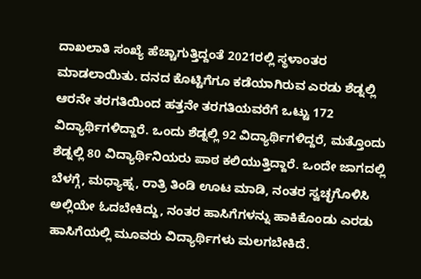ದಾಖಲಾತಿ ಸಂಖ್ಯೆ ಹೆಚ್ಚಾಗುತ್ತಿದ್ದಂತೆ 2021ರಲ್ಲಿ ಸ್ಥಳಾಂತರ ಮಾಡಲಾಯಿತು. ದನದ ಕೊಟ್ಟಿಗೆಗೂ ಕಡೆಯಾಗಿರುವ ಎರಡು ಶೆಡ್ನಲ್ಲಿ ಆರನೇ ತರಗತಿಯಿಂದ ಹತ್ತನೇ ತರಗತಿಯವರೆಗೆ ಒಟ್ಟು 172 ವಿದ್ಯಾರ್ಥಿಗಳಿದ್ದಾರೆ. ಒಂದು ಶೆಡ್ನಲ್ಲಿ 92 ವಿದ್ಯಾರ್ಥಿಗಳಿದ್ದರೆ, ಮತ್ತೊಂದು ಶೆಡ್ನಲ್ಲಿ 80 ವಿದ್ಯಾರ್ಥಿನಿಯರು ಪಾಠ ಕಲಿಯುತ್ತಿದ್ದಾರೆ. ಒಂದೇ ಜಾಗದಲ್ಲಿ ಬೆಳಗ್ಗೆ, ಮಧ್ಯಾಹ್ನ, ರಾತ್ರಿ ತಿಂಡಿ ಊಟ ಮಾಡಿ, ನಂತರ ಸ್ವಚ್ಛಗೊಳಿಸಿ ಅಲ್ಲಿಯೇ ಓದಬೇಕಿದ್ದು, ನಂತರ ಹಾಸಿಗೆಗಳನ್ನು ಹಾಕಿಕೊಂಡು ಎರಡು ಹಾಸಿಗೆಯಲ್ಲಿ ಮೂವರು ವಿದ್ಯಾರ್ಥಿಗಳು ಮಲಗಬೇಕಿದೆ.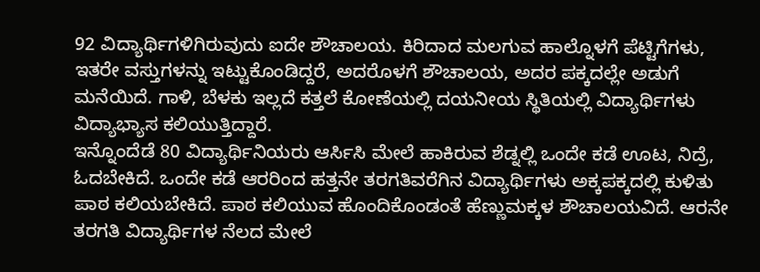92 ವಿದ್ಯಾರ್ಥಿಗಳಿಗಿರುವುದು ಐದೇ ಶೌಚಾಲಯ. ಕಿರಿದಾದ ಮಲಗುವ ಹಾಲ್ನೊಳಗೆ ಪೆಟ್ಟಿಗೆಗಳು, ಇತರೇ ವಸ್ತುಗಳನ್ನು ಇಟ್ಟುಕೊಂಡಿದ್ದರೆ, ಅದರೊಳಗೆ ಶೌಚಾಲಯ, ಅದರ ಪಕ್ಕದಲ್ಲೇ ಅಡುಗೆ ಮನೆಯಿದೆ. ಗಾಳಿ, ಬೆಳಕು ಇಲ್ಲದೆ ಕತ್ತಲೆ ಕೋಣೆಯಲ್ಲಿ ದಯನೀಯ ಸ್ಥಿತಿಯಲ್ಲಿ ವಿದ್ಯಾರ್ಥಿಗಳು ವಿದ್ಯಾಭ್ಯಾಸ ಕಲಿಯುತ್ತಿದ್ದಾರೆ.
ಇನ್ನೊಂದೆಡೆ 80 ವಿದ್ಯಾರ್ಥಿನಿಯರು ಆರ್ಸಿಸಿ ಮೇಲೆ ಹಾಕಿರುವ ಶೆಡ್ನಲ್ಲಿ ಒಂದೇ ಕಡೆ ಊಟ, ನಿದ್ರೆ, ಓದಬೇಕಿದೆ. ಒಂದೇ ಕಡೆ ಆರರಿಂದ ಹತ್ತನೇ ತರಗತಿವರೆಗಿನ ವಿದ್ಯಾರ್ಥಿಗಳು ಅಕ್ಕಪಕ್ಕದಲ್ಲಿ ಕುಳಿತು ಪಾಠ ಕಲಿಯಬೇಕಿದೆ. ಪಾಠ ಕಲಿಯುವ ಹೊಂದಿಕೊಂಡಂತೆ ಹೆಣ್ಣುಮಕ್ಕಳ ಶೌಚಾಲಯವಿದೆ. ಆರನೇ ತರಗತಿ ವಿದ್ಯಾರ್ಥಿಗಳ ನೆಲದ ಮೇಲೆ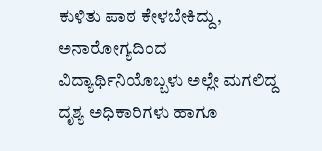ಕುಳಿತು ಪಾಠ ಕೇಳಬೇಕಿದ್ದು, ಅನಾರೋಗ್ಯದಿಂದ ವಿದ್ಯಾರ್ಥಿನಿಯೊಬ್ಬಳು ಅಲ್ಲೇ ಮಗಲಿದ್ದ ದೃಶ್ಯ ಅಧಿಕಾರಿಗಳು ಹಾಗೂ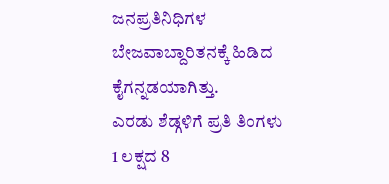ಜನಪ್ರತಿನಿಧಿಗಳ ಬೇಜವಾಬ್ದಾರಿತನಕ್ಕೆ ಹಿಡಿದ ಕೈಗನ್ನಡಯಾಗಿತ್ತು.
ಎರಡು ಶೆಡ್ಗಳಿಗೆ ಪ್ರತಿ ತಿಂಗಳು 1 ಲಕ್ಷದ 8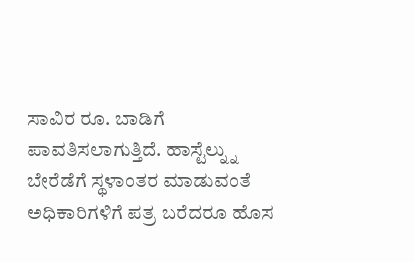ಸಾವಿರ ರೂ. ಬಾಡಿಗೆ ಪಾವತಿಸಲಾಗುತ್ತಿದೆ. ಹಾಸ್ಟೆಲ್ನ್ನು ಬೇರೆಡೆಗೆ ಸ್ಥಳಾಂತರ ಮಾಡುವಂತೆ ಅಧಿಕಾರಿಗಳಿಗೆ ಪತ್ರ ಬರೆದರೂ ಹೊಸ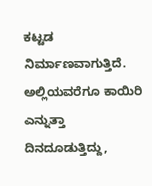ಕಟ್ಟಡ ನಿರ್ಮಾಣವಾಗುತ್ತಿದೆ. ಅಲ್ಲಿಯವರೆಗೂ ಕಾಯಿರಿ ಎನ್ನುತ್ತಾ ದಿನದೂಡುತ್ತಿದ್ದು,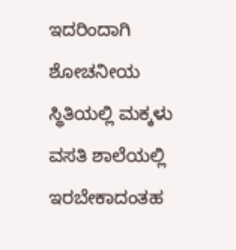ಇದರಿಂದಾಗಿ ಶೋಚನೀಯ ಸ್ಥಿತಿಯಲ್ಲಿ ಮಕ್ಕಳು ವಸತಿ ಶಾಲೆಯಲ್ಲಿ ಇರಬೇಕಾದಂತಹ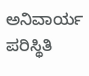ಅನಿವಾರ್ಯ ಪರಿಸ್ಥಿತಿ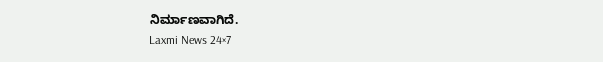ನಿರ್ಮಾಣವಾಗಿದೆ.
Laxmi News 24×7